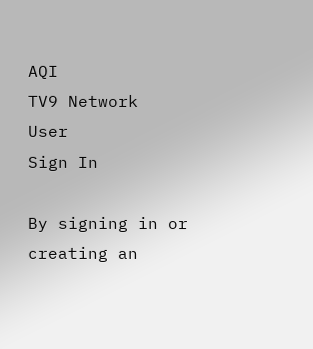AQI
TV9 Network
User
Sign In

By signing in or creating an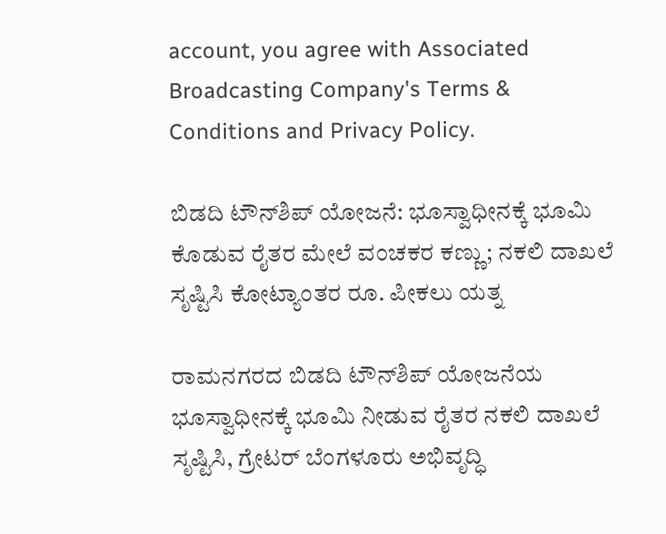account, you agree with Associated Broadcasting Company's Terms & Conditions and Privacy Policy.

ಬಿಡದಿ‌ ಟೌನ್‌ಶಿಪ್ ಯೋಜನೆ: ಭೂಸ್ವಾಧೀನಕ್ಕೆ ಭೂಮಿ ಕೊಡುವ ರೈತರ ಮೇಲೆ ವಂಚಕರ ಕಣ್ಣು; ನಕಲಿ ದಾಖಲೆ ಸೃಷ್ಟಿಸಿ ಕೋಟ್ಯಾಂತರ ರೂ. ಪೀಕಲು ಯತ್ನ

ರಾಮನಗರದ ಬಿಡದಿ ಟೌನ್‌ಶಿಪ್ ಯೋಜನೆಯ ಭೂಸ್ವಾಧೀನಕ್ಕೆ ಭೂಮಿ ನೀಡುವ ರೈತರ ನಕಲಿ ದಾಖಲೆ ಸೃಷ್ಟಿಸಿ, ಗ್ರೇಟರ್ ಬೆಂಗಳೂರು ಅಭಿವೃದ್ಧಿ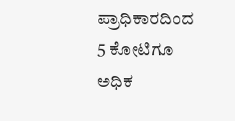ಪ್ರಾಧಿಕಾರದಿಂದ 5 ಕೋಟಿಗೂ ಅಧಿಕ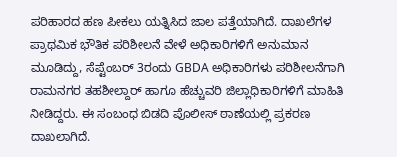ಪರಿಹಾರದ ಹಣ ಪೀಕಲು ಯತ್ನಿಸಿದ ಜಾಲ ಪತ್ತೆಯಾಗಿದೆ. ದಾಖಲೆಗಳ ಪ್ರಾಥಮಿಕ ಭೌತಿಕ ಪರಿಶೀಲನೆ ವೇಳೆ ಅಧಿಕಾರಿಗಳಿಗೆ ಅನುಮಾನ ಮೂಡಿದ್ದು, ಸೆಪ್ಟೆಂಬರ್ 3ರಂದು GBDA ಅಧಿಕಾರಿಗಳು ಪರಿಶೀಲನೆಗಾಗಿ ರಾಮನಗರ ತಹಶೀಲ್ದಾರ್ ಹಾಗೂ ಹೆಚ್ಚುವರಿ ಜಿಲ್ಲಾಧಿಕಾರಿಗಳಿಗೆ ಮಾಹಿತಿ ನೀಡಿದ್ದರು. ಈ ಸಂಬಂಧ ಬಿಡದಿ ಪೊಲೀಸ್ ಠಾಣೆಯಲ್ಲಿ ಪ್ರಕರಣ ದಾಖಲಾಗಿದೆ.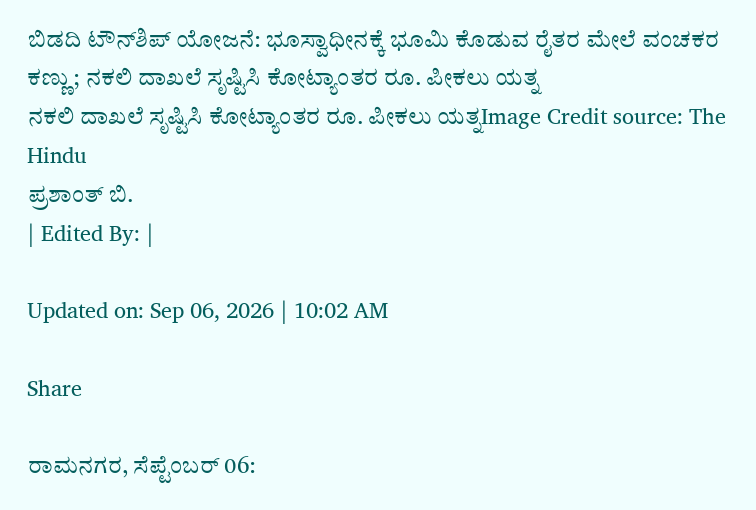ಬಿಡದಿ‌ ಟೌನ್‌ಶಿಪ್ ಯೋಜನೆ: ಭೂಸ್ವಾಧೀನಕ್ಕೆ ಭೂಮಿ ಕೊಡುವ ರೈತರ ಮೇಲೆ ವಂಚಕರ ಕಣ್ಣು; ನಕಲಿ ದಾಖಲೆ ಸೃಷ್ಟಿಸಿ ಕೋಟ್ಯಾಂತರ ರೂ. ಪೀಕಲು ಯತ್ನ
ನಕಲಿ ದಾಖಲೆ ಸೃಷ್ಟಿಸಿ ಕೋಟ್ಯಾಂತರ ರೂ. ಪೀಕಲು ಯತ್ನImage Credit source: The Hindu
ಪ್ರಶಾಂತ್ ಬಿ.
| Edited By: |

Updated on: Sep 06, 2026 | 10:02 AM

Share

ರಾಮನಗರ, ಸೆಪ್ಟೆಂಬರ್ 06: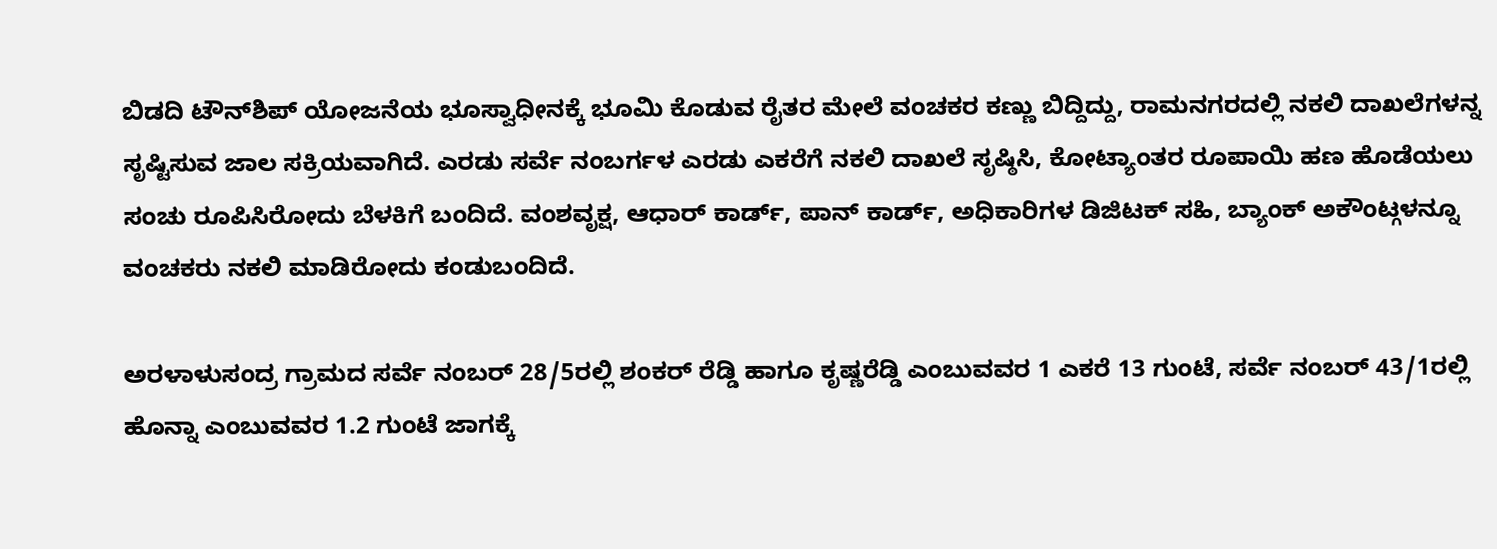ಬಿಡದಿ‌ ಟೌನ್‌ಶಿಪ್ ಯೋಜನೆಯ ಭೂಸ್ವಾಧೀನಕ್ಕೆ ಭೂಮಿ ಕೊಡುವ ರೈತರ ಮೇಲೆ ವಂಚಕರ ಕಣ್ಣು ಬಿದ್ದಿದ್ದು, ರಾಮನಗರದಲ್ಲಿ ನಕಲಿ ದಾಖಲೆಗಳನ್ನ ಸೃಷ್ಟಿಸುವ ಜಾಲ ಸಕ್ರಿಯವಾಗಿದೆ. ಎರಡು ಸರ್ವೆ ನಂಬರ್ಗಳ ಎರಡು ಎಕರೆಗೆ ನಕಲಿ ದಾಖಲೆ ಸೃಷ್ಠಿಸಿ, ಕೋಟ್ಯಾಂತರ ರೂಪಾಯಿ ಹಣ ಹೊಡೆಯಲು ಸಂಚು ರೂಪಿಸಿರೋದು ಬೆಳಕಿಗೆ ಬಂದಿದೆ. ವಂಶವೃಕ್ಷ, ಆಧಾರ್ ಕಾರ್ಡ್, ಪಾನ್ ಕಾರ್ಡ್, ಅಧಿಕಾರಿಗಳ ಡಿಜಿಟಕ್ ಸಹಿ, ಬ್ಯಾಂಕ್ ಅಕೌಂಟ್ಗಳನ್ನೂ ವಂಚಕರು ನಕಲಿ ಮಾಡಿರೋದು ಕಂಡುಬಂದಿದೆ.

ಅರಳಾಳುಸಂದ್ರ ಗ್ರಾಮದ ಸರ್ವೆ ನಂಬರ್ 28/5ರಲ್ಲಿ ಶಂಕರ್ ರೆಡ್ಡಿ ಹಾಗೂ ಕೃಷ್ಣರೆಡ್ಡಿ ಎಂಬುವವರ 1 ಎಕರೆ 13 ಗುಂಟೆ, ಸರ್ವೆ ನಂಬರ್ 43/1ರಲ್ಲಿ ಹೊನ್ನಾ ಎಂಬುವವರ 1.2 ಗುಂಟೆ ಜಾಗಕ್ಕೆ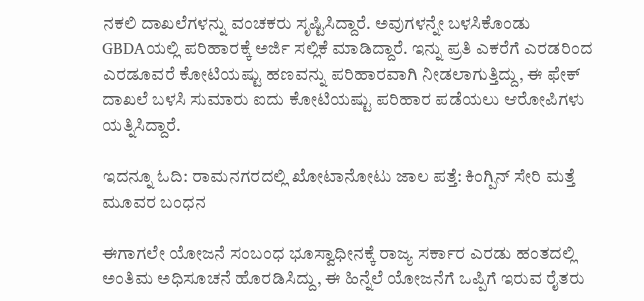ನಕಲಿ ದಾಖಲೆಗಳನ್ನು ವಂಚಕರು ಸೃಷ್ಟಿಸಿದ್ದಾರೆ. ಅವುಗಳನ್ನೇ ಬಳಸಿಕೊಂಡು GBDAಯಲ್ಲಿ ಪರಿಹಾರಕ್ಕೆ ಅರ್ಜಿ ಸಲ್ಲಿಕೆ ಮಾಡಿದ್ದಾರೆ. ಇನ್ನು ಪ್ರತಿ ಎಕರೆಗೆ ಎರಡರಿಂದ ಎರಡೂವರೆ ಕೋಟಿಯಷ್ಟು ಹಣವನ್ನು ಪರಿಹಾರವಾಗಿ ನೀಡಲಾಗುತ್ತಿದ್ದು, ಈ ಫೇಕ್ ದಾಖಲೆ ಬಳಸಿ ಸುಮಾರು ಐದು ಕೋಟಿಯಷ್ಟು ಪರಿಹಾರ ಪಡೆಯಲು ಆರೋಪಿಗಳು ಯತ್ನಿಸಿದ್ದಾರೆ.

ಇದನ್ನೂ ಓದಿ: ರಾಮನಗರದಲ್ಲಿ ಖೋಟಾನೋಟು ಜಾಲ ಪತ್ತೆ: ಕಿಂಗ್ಪಿನ್ ಸೇರಿ ಮತ್ತೆ ಮೂವರ ಬಂಧನ

ಈಗಾಗಲೇ ಯೋಜನೆ ಸಂಬಂಧ ಭೂಸ್ವಾಧೀನಕ್ಕೆ ರಾಜ್ಯ ಸರ್ಕಾರ ಎರಡು ಹಂತದಲ್ಲಿ ಅಂತಿಮ ಅಧಿಸೂಚನೆ ಹೊರಡಿಸಿದ್ದು, ಈ ಹಿನ್ನೆಲೆ ಯೋಜನೆಗೆ ಒಪ್ಪಿಗೆ ಇರುವ ರೈತರು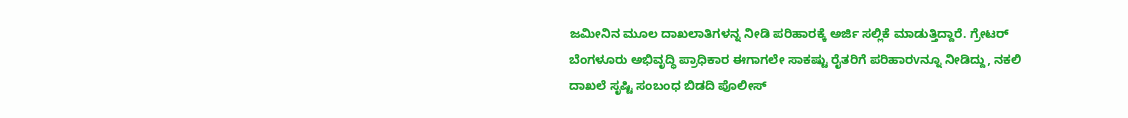ಜಮೀನಿನ ಮೂಲ ದಾಖಲಾತಿಗಳನ್ನ ನೀಡಿ ಪರಿಹಾರಕ್ಕೆ ಅರ್ಜಿ ಸಲ್ಲಿಕೆ ಮಾಡುತ್ತಿದ್ದಾರೆ. ಗ್ರೇಟರ್ ಬೆಂಗಳೂರು ಅಭಿವೃದ್ಧಿ ಪ್ರಾಧಿಕಾರ ಈಗಾಗಲೇ ಸಾಕಷ್ಟು ರೈತರಿಗೆ ಪರಿಹಾರvನ್ನೂ ನೀಡಿದ್ದು, ನಕಲಿ ದಾಖಲೆ ಸೃಷ್ಟಿ ಸಂಬಂಧ ಬಿಡದಿ ಪೊಲೀಸ್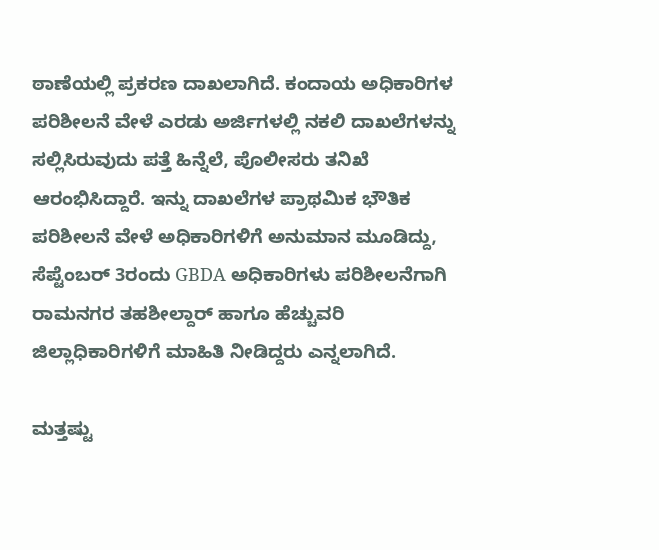ಠಾಣೆಯಲ್ಲಿ ಪ್ರಕರಣ ದಾಖಲಾಗಿದೆ. ಕಂದಾಯ ಅಧಿಕಾರಿಗಳ ಪರಿಶೀಲನೆ ವೇಳೆ ಎರಡು ಅರ್ಜಿಗಳಲ್ಲಿ ನಕಲಿ ದಾಖಲೆಗಳನ್ನು ಸಲ್ಲಿಸಿರುವುದು ಪತ್ತೆ ಹಿನ್ನೆಲೆ, ಪೊಲೀಸರು ತನಿಖೆ ಆರಂಭಿಸಿದ್ದಾರೆ. ಇನ್ನು ದಾಖಲೆಗಳ ಪ್ರಾಥಮಿಕ ಭೌತಿಕ ಪರಿಶೀಲನೆ ವೇಳೆ ಅಧಿಕಾರಿಗಳಿಗೆ ಅನುಮಾನ ಮೂಡಿದ್ದು, ಸೆಪ್ಟೆಂಬರ್ 3ರಂದು GBDA ಅಧಿಕಾರಿಗಳು ಪರಿಶೀಲನೆಗಾಗಿ ರಾಮನಗರ ತಹಶೀಲ್ದಾರ್ ಹಾಗೂ ಹೆಚ್ಚುವರಿ ಜಿಲ್ಲಾಧಿಕಾರಿಗಳಿಗೆ ಮಾಹಿತಿ ನೀಡಿದ್ದರು ಎನ್ನಲಾಗಿದೆ.

ಮತ್ತಷ್ಟು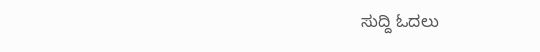ಸುದ್ದಿ ಓದಲು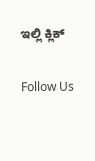ಇಲ್ಲಿ ಕ್ಲಿಕ್

Follow Us